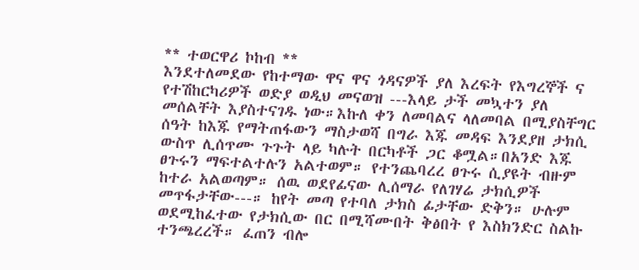** ተወርዋሪ ኮከብ **
እንደተለመደው የከተማው ዋና ዋና ጎዳናዎች ያለ እረፍት የእግረኞች ና የተሽከርካሪዎች ወድያ ወዲህ መናወዝ ---እላይ ታች መኳተን ያለ መሰልቸት እያስተናገዱ ነው።እኩለ ቀን ለመባልና ላለመባል በሚያስቸግር ሰዓት ከእጁ የማትጠፋውን ማስታወሻ በግራ እጁ መዳፍ እንደያዘ ታክሲ ውስጥ ሊሰጥሙ ጉጉት ላይ ካሉት በርካቶች ጋር ቆሟል።በአንድ እጁ ፀጉሩን ማፍተልተሉን አልተወም። የተንጨባረረ ፀጉሩ ሲያዩት ብዙም ከተራ አልወጣም። ሰዉ ወደየፊናው ሊሰማራ የለገሃሬ ታክሲዎች መጥፋታቸው---። ከየት መጣ የተባለ ታክስ ፊታቸው ድቅን። ሁሉም ወደሚከፈተው የታክሲው በር በሚሻሙበት ቅፅበት የ እስክንድር ስልኩ ተንጫረረች። ፈጠን ብሎ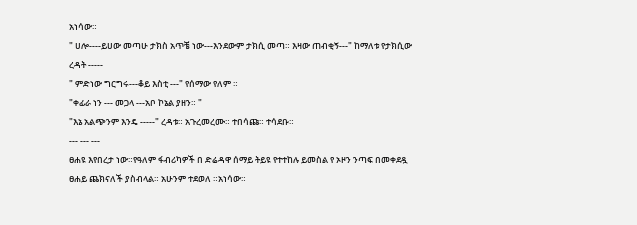አነሳው።
" ሀሎ----ይሀው መጣሁ ታክስ አጥቼ ነው---እንደውም ታክሲ መጣ። እዛው ጠብቂኝ---" ከማለቱ የታክሲው ረዳት -----
" ምድነው ግርግሩ---ቆይ እስቲ ---" የሰማው የለም ።
"ቀፊራ ነን --- መጋላ ---አቦ ኮኔል ያዘን። "
"እኔ አልጭንም እንዴ -----" ረዳቱ። አጉረመረሙ። ተበሳጩ። ተሳደቡ።
--- --- ---
ፀሐዩ እየበረታ ነው።የዓለም ፋብሪካዎች በ ድሬዳዋ ሰማይ ትይዩ የተተከሉ ይመስል የ ኦዞን ንጣፍ በመቀደዷ ፀሐይ ጨክናለች ያስብላል። አሁንም ተደወለ ።አነሳው።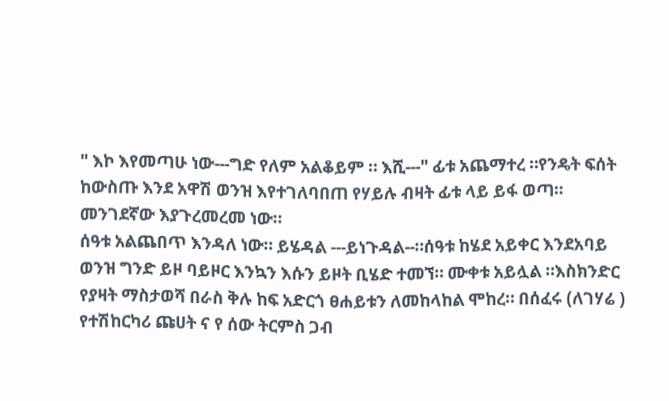" እኮ እየመጣሁ ነው---ግድ የለም አልቆይም ። እሺ---" ፊቱ አጨማተረ ።የንዴት ፍሰት ከውስጡ እንደ አዋሽ ወንዝ እየተገለባበጠ የሃይሉ ብዛት ፊቱ ላይ ይፋ ወጣ። መንገደኛው እያጉረመረመ ነው።
ሰዓቱ አልጨበጥ እንዳለ ነው። ይሄዳል ---ይነጉዳል--።ሰዓቱ ከሄደ አይቀር እንደአባይ ወንዝ ግንድ ይዞ ባይዞር እንኳን እሱን ይዞት ቢሄድ ተመኘ። ሙቀቱ አይሏል ።እስክንድር የያዛት ማስታወሻ በራስ ቅሉ ከፍ አድርጎ ፀሐይቱን ለመከላከል ሞከረ። በሰፈሩ (ለገሃሬ ) የተሽከርካሪ ጩሀት ና የ ሰው ትርምስ ጋብ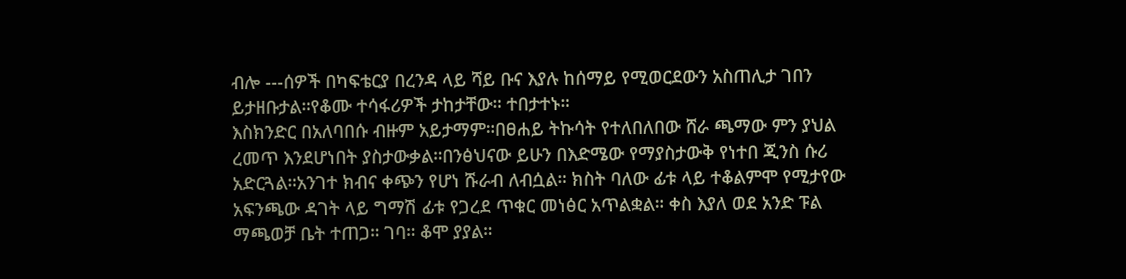ብሎ ---ሰዎች በካፍቴርያ በረንዳ ላይ ሻይ ቡና እያሉ ከሰማይ የሚወርደውን አስጠሊታ ገበን ይታዘቡታል።የቆሙ ተሳፋሪዎች ታከታቸው። ተበታተኑ።
እስክንድር በአለባበሱ ብዙም አይታማም።በፀሐይ ትኩሳት የተለበለበው ሸራ ጫማው ምን ያህል ረመጥ እንደሆነበት ያስታውቃል።በንፅህናው ይሁን በእድሜው የማያስታውቅ የነተበ ጂንስ ሱሪ አድርጓል።አንገተ ክብና ቀጭን የሆነ ሹራብ ለብሷል። ክስት ባለው ፊቱ ላይ ተቆልምሞ የሚታየው አፍንጫው ዳገት ላይ ግማሽ ፊቱ የጋረደ ጥቁር መነፅር አጥልቋል። ቀስ እያለ ወደ አንድ ፑል ማጫወቻ ቤት ተጠጋ። ገባ። ቆሞ ያያል።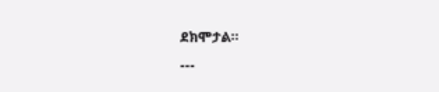ደክሞታል።
---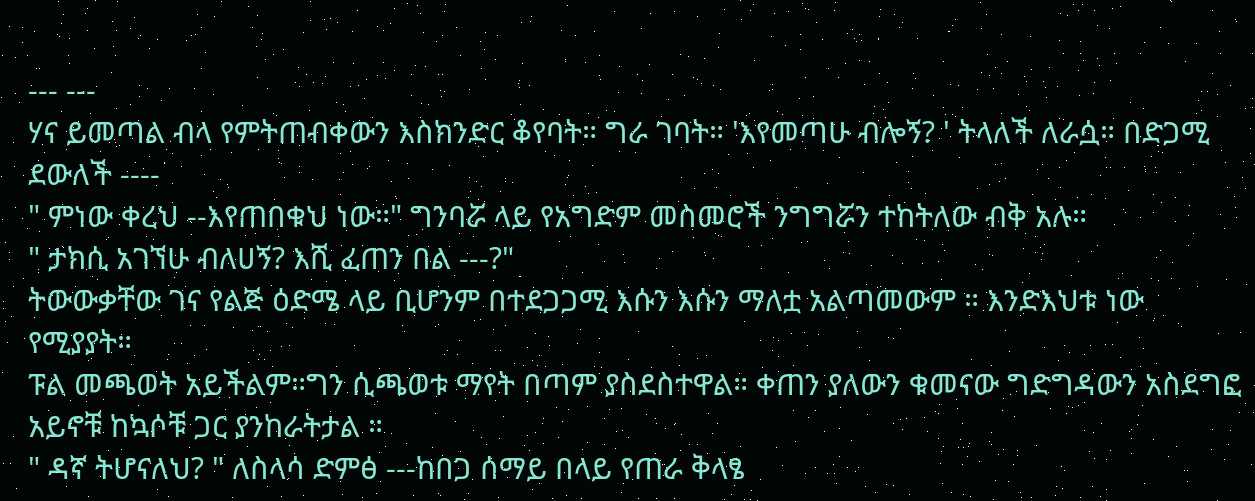--- ---
ሃና ይመጣል ብላ የምትጠብቀውን እስክንድር ቆየባት። ግራ ገባት። 'እየመጣሁ ብሎኝ? ' ትላለች ለራሷ። በድጋሚ ደውለች ----
" ምነው ቀረህ --እየጠበቁህ ነው።" ግንባሯ ላይ የአግድም መስመሮች ንግግሯን ተከትለው ብቅ አሉ።
" ታክሲ አገኘሁ ብለሀኝ? እሺ ፈጠን በል ---?"
ትውውቃቸው ገና የልጅ ዕድሜ ላይ ቢሆንም በተደጋጋሚ እሱን እሱን ማለቷ አልጣመውም ። እንድእህቱ ነው የሚያያት።
ፑል መጫወት አይችልም።ግን ሲጫወቱ ማየት በጣም ያስደስተዋል። ቀጠን ያለውን ቁመናው ግድግዳውን አስደግፎ አይኖቹ ከኳሶቹ ጋር ያንከራትታል ።
" ዳኛ ትሆናለህ? " ለስላሳ ድምፅ ---ከበጋ ሰማይ በላይ የጠራ ቅላፄ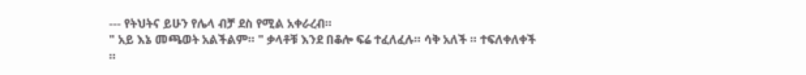--- የትህትና ይሁን የሌላ ብቻ ደስ የሚል አቀራረብ።
" አይ እኔ መጫወት አልችልም። " ቃላቶቹ እንደ በቆሎ ፍሬ ተፈለፈሉ። ሳቅ አለች ። ተፍለቀለቀች ።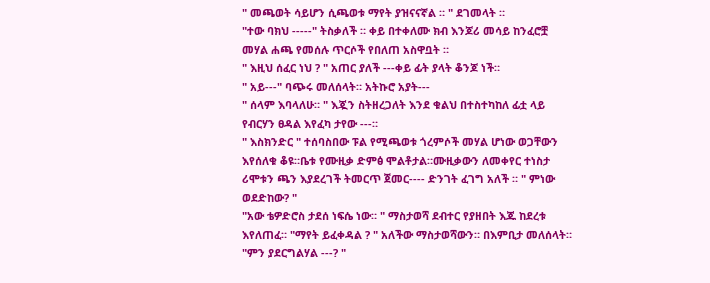" መጫወት ሳይሆን ሲጫወቱ ማየት ያዝናናኛል ። " ደገመላት ።
"ተው ባክህ -----" ትስቃለች ። ቀይ በተቀለሙ ክብ እንጆሪ መሳይ ከንፈሮቿ መሃል ሐጫ የመሰሉ ጥርሶች የበለጠ አስዋቧት ።
" እዚህ ሰፈር ነህ ? " አጠር ያለች ---ቀይ ፊት ያላት ቆንጆ ነች።
" አይ---" ባጭሩ መለሰላት። አትኩሮ አያት---
" ሰላም እባላለሁ። " እጇን ስትዘረጋለት እንደ ቁልህ በተስተካከለ ፊቷ ላይ የብርሃን ፀዳል እየፈካ ታየው ---።
" እስክንድር " ተሰባስበው ፑል የሚጫወቱ ጎረምሶች መሃል ሆነው ወጋቸውን እየሰለቁ ቆዩ።ቤቱ የሙዚቃ ድምፅ ሞልቶታል።ሙዚቃውን ለመቀየር ተነስታ ሪሞቱን ጫን እያደረገች ትመርጥ ጀመር---- ድንገት ፈገግ አለች ። " ምነው ወደድከው? "
"አው ቴዎድሮስ ታደሰ ነፍሴ ነው። " ማስታወሻ ደብተር የያዘበት እጁ ከደረቱ እየለጠፈ። "ማየት ይፈቀዳል ? " አለችው ማስታወሻውን። በእምቢታ መለሰላት።
"ምን ያደርግልሃል ---? "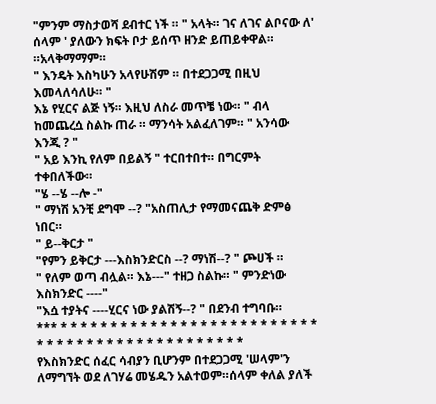"ምንም ማስታወሻ ደብተር ነች ። " አላት። ገና ለገና ልቦናው ለ' ሰላም ' ያለውን ክፍት ቦታ ይሰጥ ዘንድ ይጠይቀዋል። ።አላቅማማም።
" እንዴት እስካሁን አላየሁሽም ። በተደጋጋሚ በዚህ እመላለሳለሁ። "
እኔ የሂርና ልጅ ነኝ። እዚህ ለስራ መጥቼ ነው። " ብላ ከመጨረሷ ስልኩ ጠራ ። ማንሳት አልፈለገም። " አንሳው እንጂ ? "
" አይ እንኪ የለም በይልኝ " ተርበተበተ። በግርምት ተቀበለችው።
"ሄ --ሄ --ሎ -"
" ማነሽ አንቺ ደግሞ --? "አስጠሊታ የማመናጨቅ ድምፅ ነበር።
" ይ--ቅርታ "
"የምን ይቅርታ ---እስክንድርስ --? ማነሽ--? " ጮሀች ።
" የለም ወጣ ብሏል። እኔ---" ተዘጋ ስልኩ። " ምንድነው እስክንድር ----"
"እሷ ተያትና ----ሂርና ነው ያልሽኝ--? " በደንብ ተግባቡ።
*** * * * * * * * * * * * * * * * * * * * * * * * * * * * * * * * * * * * * * * * * * * * * * * *
የእስክንድር ሰፈር ሳብያን ቢሆንም በተደጋጋሚ 'ሠላም'ን ለማግኘት ወደ ለገሃሬ መሄዱን አልተወም።ሰላም ቀለል ያለች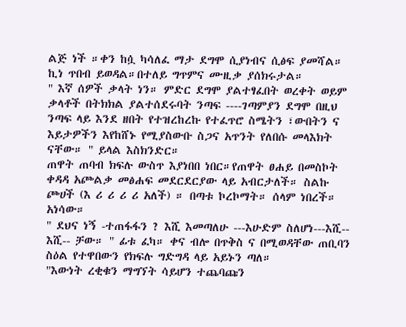ልጅ ነች ።ቀን ከሷ ካሳለፈ ማታ ደግሞ ሲያነብና ሲፅፍ ያመሻል። ኪነ ጥበብ ይወዳል።በተለይ ግጥምና ሙዚቃ ያሰክሩታል።
" እኛ ሰዎች ቃላት ነን። ምድር ደግሞ ያልተፃፈበት ወረቀት ወይም ቃላቶች በትክክል ያልተሰደሩባት ንጣፍ ----ገጣምያን ደግሞ በዚህ ንጣፍ ላይ እንደ ዘበት የተዝረከረኩ የተፈጥሮ ስሜትን ፣ውበትን ና እይታዎችን እየከሸኑ የሚያስውቡ ስጋና አጥንት የለበሱ መላእክት ናቸው። " ይላል እስክንድር።
ጠዋት ጠባብ ክፍሉ ውስጥ እያነበበ ነበር።የጠዋት ፀሐይ በመስኮት ቀዳዳ አጮልቃ መፅሐፍ መደርደርያው ላይ አብርታለች። ስልኩ ጮሀች (እ ሪ ሪ ሪ ሪ አለች) ። በጣቱ ኮረኮማት። ሰላም ነበረች። አነሳው።
" ደህና ነኝ -ተጠፋፋን ? እሺ እመጣለሁ ---እሁድም ስለሆነ---እሺ-- እሺ-- ቻው። " ፊቱ ፈካ። ቀና ብሎ በጥቅስ ና በሚወዳቸው ጠቢባን ስዕል የተዋበውን የክፍሉ ግድግዳ ላይ አይኑን ጣለ።
"እውነት ረቂቁን ማግኘት ሳይሆን ተጨባጩን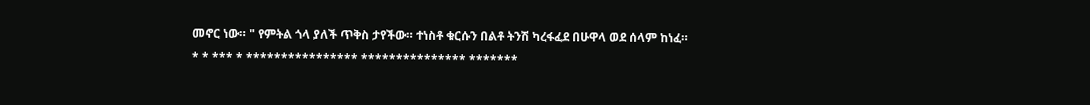መኖር ነው። " የምትል ጎላ ያለች ጥቅስ ታየችው። ተነስቶ ቁርሱን በልቶ ትንሽ ካረፋፈደ በሁዋላ ወደ ሰላም ከነፈ።
* * *** * **************** *************** *******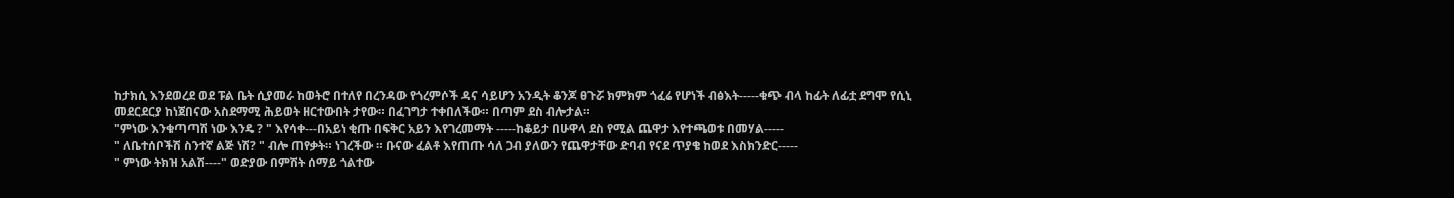ከታክሲ እንደወረደ ወደ ፑል ቤት ሲያመራ ከወትሮ በተለየ በረንዳው የጎረምሶች ዳና ሳይሆን አንዲት ቆንጆ ፀጉሯ ክምክም ጎፈሬ የሆነች ብፅእት-----ቁጭ ብላ ከፊት ለፊቷ ደግሞ የሲኒ መደርደርያ ከነጀበናው አስደማሚ ሕይወት ዘርተውበት ታየው። በፈገግታ ተቀበለችው። በጣም ደስ ብሎታል።
"ምነው እንቁጣጣሽ ነው እንዴ ? " እየሳቀ---በአይነ ቂጡ በፍቅር አይን እየገረመማት -----ከቆይታ በሁዋላ ደስ የሚል ጨዋታ እየተጫወቱ በመሃል-----
" ለቤተሰቦችሽ ስንተኛ ልጅ ነሽ? " ብሎ ጠየቃት። ነገረችው ። ቡናው ፈልቶ እየጠጡ ሳለ ጋብ ያለውን የጨዋታቸው ድባብ የናደ ጥያቄ ከወደ እስክንድር-----
" ምነው ትክዝ አልሽ----" ወድያው በምሽት ሰማይ ጎልተው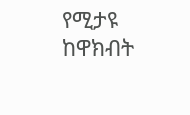የሚታዩ ከዋክብት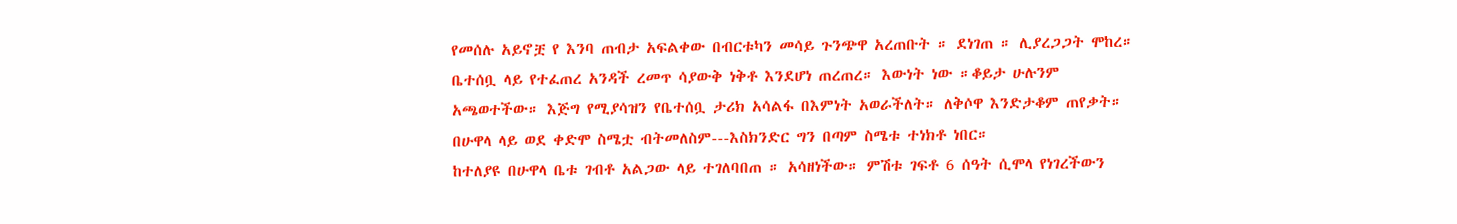የመሰሉ አይኖቿ የ እንባ ጠብታ አፍልቀው በብርቱካን መሳይ ጉንጭዋ አረጠቡት ። ደነገጠ ። ሊያረጋጋት ሞከረ። ቤተሰቧ ላይ የተፈጠረ አንዳች ረመጥ ሳያውቅ ነቅቶ እንደሆነ ጠረጠረ። እውነት ነው ።ቆይታ ሁሉንም አጫወተችው። እጅግ የሚያሳዝን የቤተሰቧ ታሪክ አሳልፋ በእምነት አወራችለት። ለቅሶዋ እንድታቆም ጠየቃት። በሁዋላ ላይ ወደ ቀድሞ ስሜቷ ብትመለስም---እስክንድር ግን በጣም ስሜቱ ተነክቶ ነበር።
ከተለያዩ በሁዋላ ቤቱ ገብቶ አልጋው ላይ ተገለባበጠ ። አሳዘነችው። ምሽቱ ገፍቶ 6 ሰዓት ሲሞላ የነገረችውን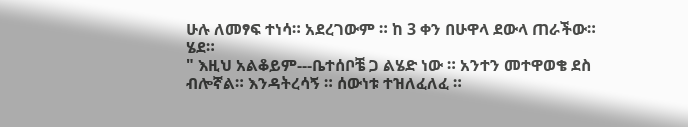ሁሉ ለመፃፍ ተነሳ። አደረገውም ። ከ 3 ቀን በሁዋላ ደውላ ጠራችው። ሄደ።
" እዚህ አልቆይም---ቤተሰቦቼ ጋ ልሄድ ነው ። አንተን መተዋወቄ ደስ ብሎኛል። እንዳትረሳኝ ። ሰውነቱ ተዝለፈለፈ ።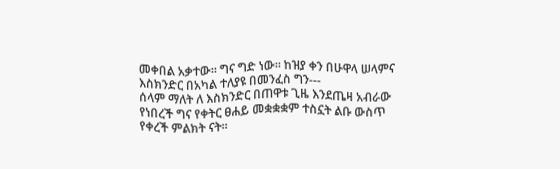መቀበል አቃተው። ግና ግድ ነው። ከዝያ ቀን በሁዋላ ሠላምና እስክንድር በአካል ተለያዩ በመንፈስ ግን---
ሰላም ማለት ለ እስክንድር በጠዋቱ ጊዜ እንደጤዛ አብራው የነበረች ግና የቀትር ፀሐይ መቋቋቋም ተስኗት ልቡ ውስጥ የቀረች ምልክት ናት።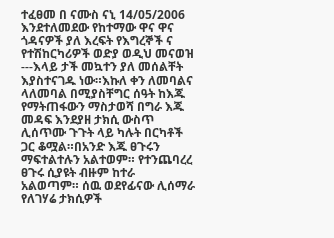ተፈፀመ በ ናሙስ ናኒ 14/05/2006
እንደተለመደው የከተማው ዋና ዋና ጎዳናዎች ያለ እረፍት የእግረኞች ና የተሽከርካሪዎች ወድያ ወዲህ መናወዝ ---እላይ ታች መኳተን ያለ መሰልቸት እያስተናገዱ ነው።እኩለ ቀን ለመባልና ላለመባል በሚያስቸግር ሰዓት ከእጁ የማትጠፋውን ማስታወሻ በግራ እጁ መዳፍ እንደያዘ ታክሲ ውስጥ ሊሰጥሙ ጉጉት ላይ ካሉት በርካቶች ጋር ቆሟል።በአንድ እጁ ፀጉሩን ማፍተልተሉን አልተወም። የተንጨባረረ ፀጉሩ ሲያዩት ብዙም ከተራ አልወጣም። ሰዉ ወደየፊናው ሊሰማራ የለገሃሬ ታክሲዎች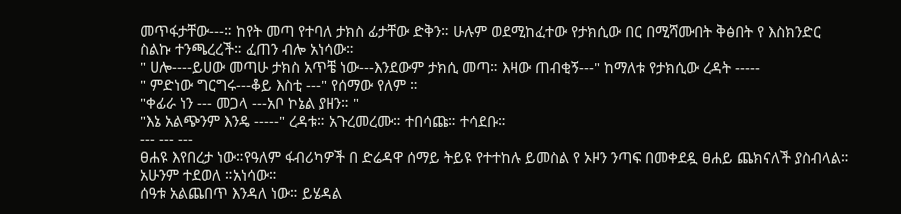መጥፋታቸው---። ከየት መጣ የተባለ ታክስ ፊታቸው ድቅን። ሁሉም ወደሚከፈተው የታክሲው በር በሚሻሙበት ቅፅበት የ እስክንድር ስልኩ ተንጫረረች። ፈጠን ብሎ አነሳው።
" ሀሎ----ይሀው መጣሁ ታክስ አጥቼ ነው---እንደውም ታክሲ መጣ። እዛው ጠብቂኝ---" ከማለቱ የታክሲው ረዳት -----
" ምድነው ግርግሩ---ቆይ እስቲ ---" የሰማው የለም ።
"ቀፊራ ነን --- መጋላ ---አቦ ኮኔል ያዘን። "
"እኔ አልጭንም እንዴ -----" ረዳቱ። አጉረመረሙ። ተበሳጩ። ተሳደቡ።
--- --- ---
ፀሐዩ እየበረታ ነው።የዓለም ፋብሪካዎች በ ድሬዳዋ ሰማይ ትይዩ የተተከሉ ይመስል የ ኦዞን ንጣፍ በመቀደዷ ፀሐይ ጨክናለች ያስብላል። አሁንም ተደወለ ።አነሳው።
ሰዓቱ አልጨበጥ እንዳለ ነው። ይሄዳል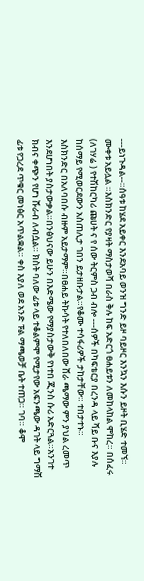---ይነጉዳል--።ሰዓቱ ከሄደ አይቀር እንደአባይ ወንዝ ግንድ ይዞ ባይዞር እንኳን እሱን ይዞት ቢሄድ ተመኘ። ሙቀቱ አይሏል ።እስክንድር የያዛት ማስታወሻ በራስ ቅሉ ከፍ አድርጎ ፀሐይቱን ለመከላከል ሞከረ። በሰፈሩ (ለገሃሬ ) የተሽከርካሪ ጩሀት ና የ ሰው ትርምስ ጋብ ብሎ ---ሰዎች በካፍቴርያ በረንዳ ላይ ሻይ ቡና እያሉ ከሰማይ የሚወርደውን አስጠሊታ ገበን ይታዘቡታል።የቆሙ ተሳፋሪዎች ታከታቸው። ተበታተኑ።
እስክንድር በአለባበሱ ብዙም አይታማም።በፀሐይ ትኩሳት የተለበለበው ሸራ ጫማው ምን ያህል ረመጥ እንደሆነበት ያስታውቃል።በንፅህናው ይሁን በእድሜው የማያስታውቅ የነተበ ጂንስ ሱሪ አድርጓል።አንገተ ክብና ቀጭን የሆነ ሹራብ ለብሷል። ክስት ባለው ፊቱ ላይ ተቆልምሞ የሚታየው አፍንጫው ዳገት ላይ ግማሽ ፊቱ የጋረደ ጥቁር መነፅር አጥልቋል። ቀስ እያለ ወደ አንድ ፑል ማጫወቻ ቤት ተጠጋ። ገባ። ቆሞ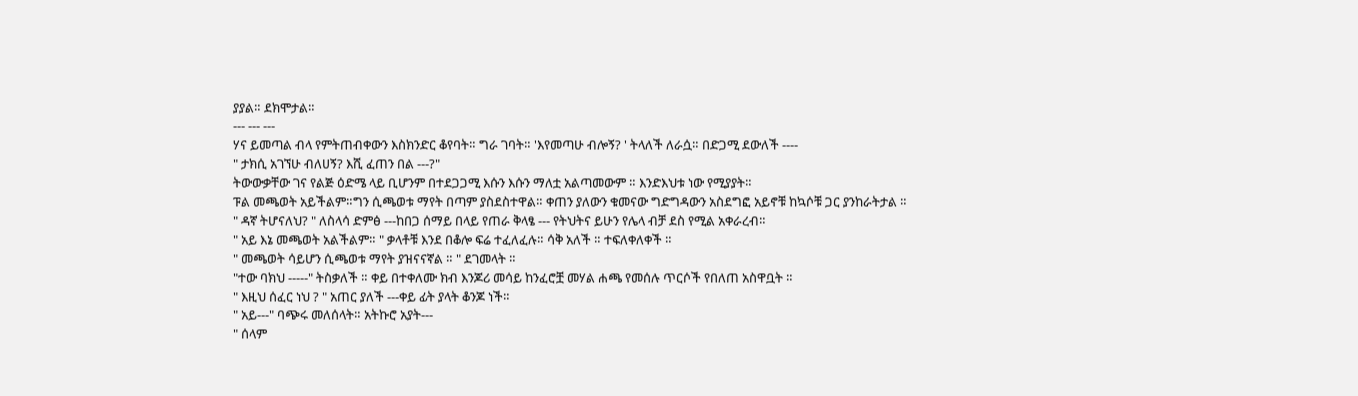ያያል። ደክሞታል።
--- --- ---
ሃና ይመጣል ብላ የምትጠብቀውን እስክንድር ቆየባት። ግራ ገባት። 'እየመጣሁ ብሎኝ? ' ትላለች ለራሷ። በድጋሚ ደውለች ----
" ታክሲ አገኘሁ ብለሀኝ? እሺ ፈጠን በል ---?"
ትውውቃቸው ገና የልጅ ዕድሜ ላይ ቢሆንም በተደጋጋሚ እሱን እሱን ማለቷ አልጣመውም ። እንድእህቱ ነው የሚያያት።
ፑል መጫወት አይችልም።ግን ሲጫወቱ ማየት በጣም ያስደስተዋል። ቀጠን ያለውን ቁመናው ግድግዳውን አስደግፎ አይኖቹ ከኳሶቹ ጋር ያንከራትታል ።
" ዳኛ ትሆናለህ? " ለስላሳ ድምፅ ---ከበጋ ሰማይ በላይ የጠራ ቅላፄ --- የትህትና ይሁን የሌላ ብቻ ደስ የሚል አቀራረብ።
" አይ እኔ መጫወት አልችልም። " ቃላቶቹ እንደ በቆሎ ፍሬ ተፈለፈሉ። ሳቅ አለች ። ተፍለቀለቀች ።
" መጫወት ሳይሆን ሲጫወቱ ማየት ያዝናናኛል ። " ደገመላት ።
"ተው ባክህ -----" ትስቃለች ። ቀይ በተቀለሙ ክብ እንጆሪ መሳይ ከንፈሮቿ መሃል ሐጫ የመሰሉ ጥርሶች የበለጠ አስዋቧት ።
" እዚህ ሰፈር ነህ ? " አጠር ያለች ---ቀይ ፊት ያላት ቆንጆ ነች።
" አይ---" ባጭሩ መለሰላት። አትኩሮ አያት---
" ሰላም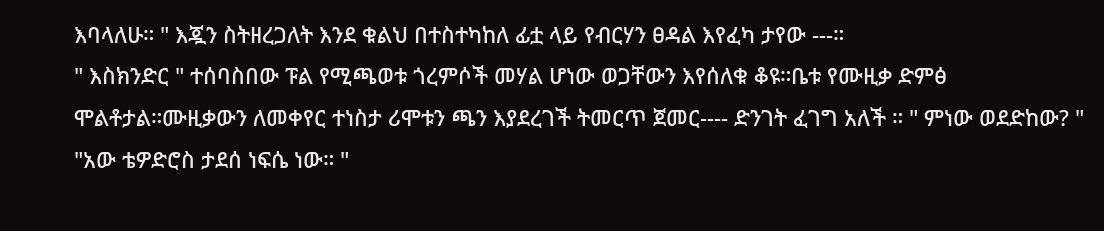እባላለሁ። " እጇን ስትዘረጋለት እንደ ቁልህ በተስተካከለ ፊቷ ላይ የብርሃን ፀዳል እየፈካ ታየው ---።
" እስክንድር " ተሰባስበው ፑል የሚጫወቱ ጎረምሶች መሃል ሆነው ወጋቸውን እየሰለቁ ቆዩ።ቤቱ የሙዚቃ ድምፅ ሞልቶታል።ሙዚቃውን ለመቀየር ተነስታ ሪሞቱን ጫን እያደረገች ትመርጥ ጀመር---- ድንገት ፈገግ አለች ። " ምነው ወደድከው? "
"አው ቴዎድሮስ ታደሰ ነፍሴ ነው። "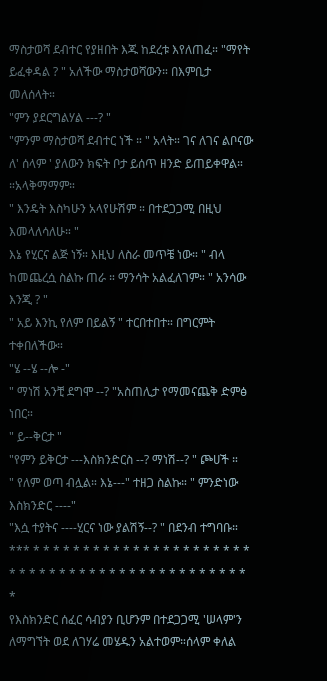ማስታወሻ ደብተር የያዘበት እጁ ከደረቱ እየለጠፈ። "ማየት ይፈቀዳል ? " አለችው ማስታወሻውን። በእምቢታ መለሰላት።
"ምን ያደርግልሃል ---? "
"ምንም ማስታወሻ ደብተር ነች ። " አላት። ገና ለገና ልቦናው ለ' ሰላም ' ያለውን ክፍት ቦታ ይሰጥ ዘንድ ይጠይቀዋል። ።አላቅማማም።
" እንዴት እስካሁን አላየሁሽም ። በተደጋጋሚ በዚህ እመላለሳለሁ። "
እኔ የሂርና ልጅ ነኝ። እዚህ ለስራ መጥቼ ነው። " ብላ ከመጨረሷ ስልኩ ጠራ ። ማንሳት አልፈለገም። " አንሳው እንጂ ? "
" አይ እንኪ የለም በይልኝ " ተርበተበተ። በግርምት ተቀበለችው።
"ሄ --ሄ --ሎ -"
" ማነሽ አንቺ ደግሞ --? "አስጠሊታ የማመናጨቅ ድምፅ ነበር።
" ይ--ቅርታ "
"የምን ይቅርታ ---እስክንድርስ --? ማነሽ--? " ጮሀች ።
" የለም ወጣ ብሏል። እኔ---" ተዘጋ ስልኩ። " ምንድነው እስክንድር ----"
"እሷ ተያትና ----ሂርና ነው ያልሽኝ--? " በደንብ ተግባቡ።
*** * * * * * * * * * * * * * * * * * * * * * * * * * * * * * * * * * * * * * * * * * * * * * * *
የእስክንድር ሰፈር ሳብያን ቢሆንም በተደጋጋሚ 'ሠላም'ን ለማግኘት ወደ ለገሃሬ መሄዱን አልተወም።ሰላም ቀለል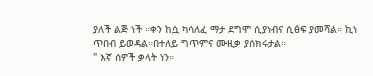ያለች ልጅ ነች ።ቀን ከሷ ካሳለፈ ማታ ደግሞ ሲያነብና ሲፅፍ ያመሻል። ኪነ ጥበብ ይወዳል።በተለይ ግጥምና ሙዚቃ ያሰክሩታል።
" እኛ ሰዎች ቃላት ነን።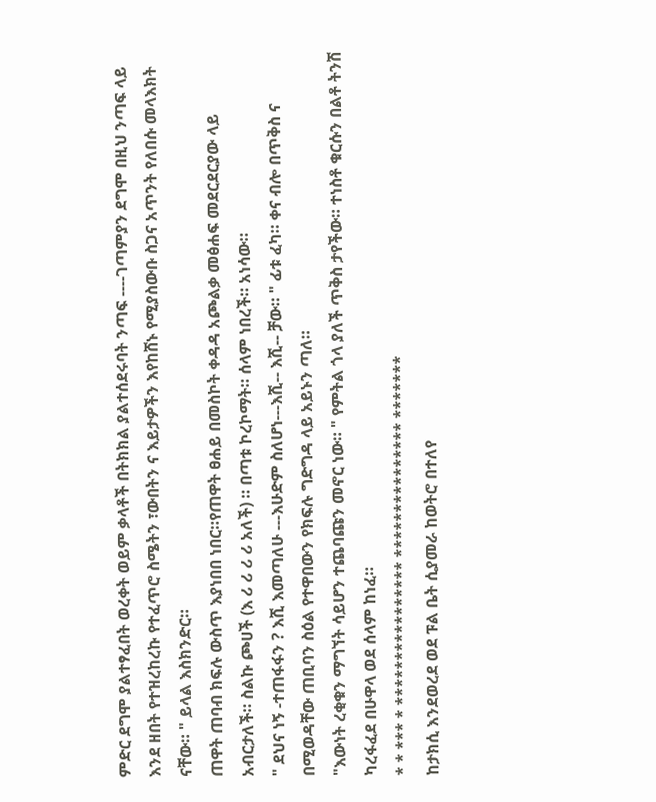ምድር ደግሞ ያልተፃፈበት ወረቀት ወይም ቃላቶች በትክክል ያልተሰደሩባት ንጣፍ ----ገጣምያን ደግሞ በዚህ ንጣፍ ላይ እንደ ዘበት የተዝረከረኩ የተፈጥሮ ስሜትን ፣ውበትን ና እይታዎችን እየከሸኑ የሚያስውቡ ስጋና አጥንት የለበሱ መላእክት ናቸው። " ይላል እስክንድር።
ጠዋት ጠባብ ክፍሉ ውስጥ እያነበበ ነበር።የጠዋት ፀሐይ በመስኮት ቀዳዳ አጮልቃ መፅሐፍ መደርደርያው ላይ አብርታለች። ስልኩ ጮሀች (እ ሪ ሪ ሪ ሪ አለች) ። በጣቱ ኮረኮማት። ሰላም ነበረች። አነሳው።
" ደህና ነኝ -ተጠፋፋን ? እሺ እመጣለሁ ---እሁድም ስለሆነ---እሺ-- እሺ-- ቻው። " ፊቱ ፈካ። ቀና ብሎ በጥቅስ ና በሚወዳቸው ጠቢባን ስዕል የተዋበውን የክፍሉ ግድግዳ ላይ አይኑን ጣለ።
"እውነት ረቂቁን ማግኘት ሳይሆን ተጨባጩን መኖር ነው። " የምትል ጎላ ያለች ጥቅስ ታየችው። ተነስቶ ቁርሱን በልቶ ትንሽ ካረፋፈደ በሁዋላ ወደ ሰላም ከነፈ።
* * *** * **************** *************** *******
ከታክሲ እንደወረደ ወደ ፑል ቤት ሲያመራ ከወትሮ በተለየ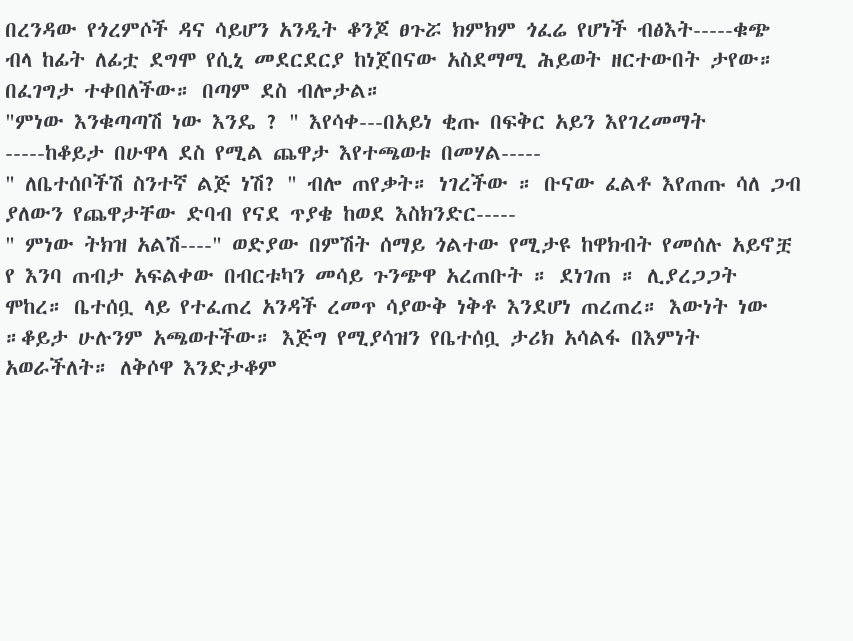በረንዳው የጎረምሶች ዳና ሳይሆን አንዲት ቆንጆ ፀጉሯ ክምክም ጎፈሬ የሆነች ብፅእት-----ቁጭ ብላ ከፊት ለፊቷ ደግሞ የሲኒ መደርደርያ ከነጀበናው አስደማሚ ሕይወት ዘርተውበት ታየው። በፈገግታ ተቀበለችው። በጣም ደስ ብሎታል።
"ምነው እንቁጣጣሽ ነው እንዴ ? " እየሳቀ---በአይነ ቂጡ በፍቅር አይን እየገረመማት -----ከቆይታ በሁዋላ ደስ የሚል ጨዋታ እየተጫወቱ በመሃል-----
" ለቤተሰቦችሽ ስንተኛ ልጅ ነሽ? " ብሎ ጠየቃት። ነገረችው ። ቡናው ፈልቶ እየጠጡ ሳለ ጋብ ያለውን የጨዋታቸው ድባብ የናደ ጥያቄ ከወደ እስክንድር-----
" ምነው ትክዝ አልሽ----" ወድያው በምሽት ሰማይ ጎልተው የሚታዩ ከዋክብት የመሰሉ አይኖቿ የ እንባ ጠብታ አፍልቀው በብርቱካን መሳይ ጉንጭዋ አረጠቡት ። ደነገጠ ። ሊያረጋጋት ሞከረ። ቤተሰቧ ላይ የተፈጠረ አንዳች ረመጥ ሳያውቅ ነቅቶ እንደሆነ ጠረጠረ። እውነት ነው ።ቆይታ ሁሉንም አጫወተችው። እጅግ የሚያሳዝን የቤተሰቧ ታሪክ አሳልፋ በእምነት አወራችለት። ለቅሶዋ እንድታቆም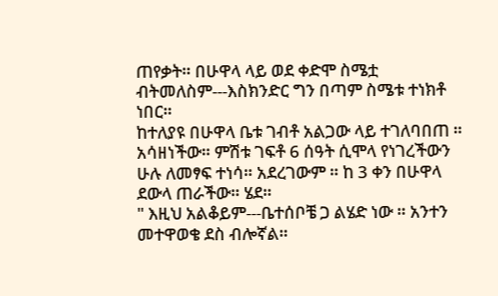ጠየቃት። በሁዋላ ላይ ወደ ቀድሞ ስሜቷ ብትመለስም---እስክንድር ግን በጣም ስሜቱ ተነክቶ ነበር።
ከተለያዩ በሁዋላ ቤቱ ገብቶ አልጋው ላይ ተገለባበጠ ። አሳዘነችው። ምሽቱ ገፍቶ 6 ሰዓት ሲሞላ የነገረችውን ሁሉ ለመፃፍ ተነሳ። አደረገውም ። ከ 3 ቀን በሁዋላ ደውላ ጠራችው። ሄደ።
" እዚህ አልቆይም---ቤተሰቦቼ ጋ ልሄድ ነው ። አንተን መተዋወቄ ደስ ብሎኛል።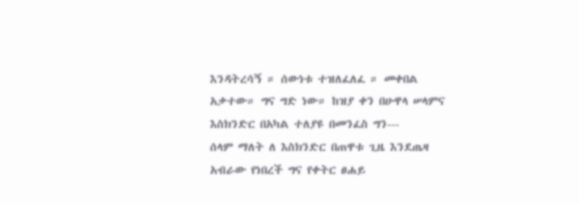እንዳትረሳኝ ። ሰውነቱ ተዝለፈለፈ ። መቀበል አቃተው። ግና ግድ ነው። ከዝያ ቀን በሁዋላ ሠላምና እስክንድር በአካል ተለያዩ በመንፈስ ግን---
ሰላም ማለት ለ እስክንድር በጠዋቱ ጊዜ እንደጤዛ አብራው የነበረች ግና የቀትር ፀሐይ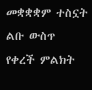መቋቋቋም ተስኗት ልቡ ውስጥ የቀረች ምልክት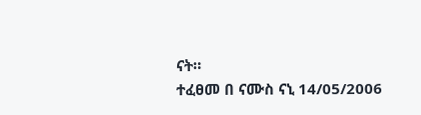ናት።
ተፈፀመ በ ናሙስ ናኒ 14/05/2006